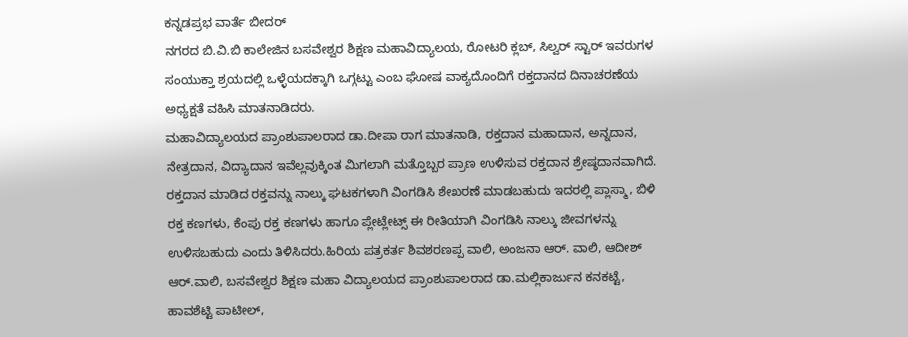ಕನ್ನಡಪ್ರಭ ವಾರ್ತೆ ಬೀದರ್
ನಗರದ ಬಿ.ವಿ.ಬಿ ಕಾಲೇಜಿನ ಬಸವೇಶ್ವರ ಶಿಕ್ಷಣ ಮಹಾವಿದ್ಯಾಲಯ, ರೋಟರಿ ಕ್ಲಬ್, ಸಿಲ್ವರ್ ಸ್ಟಾರ್ ಇವರುಗಳ ಸಂಯುಕ್ತಾ ಶ್ರಯದಲ್ಲಿ ಒಳ್ಳೆಯದಕ್ಕಾಗಿ ಒಗ್ಗಟ್ಟು ಎಂಬ ಘೋಷ ವಾಕ್ಯದೊಂದಿಗೆ ರಕ್ತದಾನದ ದಿನಾಚರಣೆಯ ಅಧ್ಯಕ್ಷತೆ ವಹಿಸಿ ಮಾತನಾಡಿದರು.
ಮಹಾವಿದ್ಯಾಲಯದ ಪ್ರಾಂಶುಪಾಲರಾದ ಡಾ.ದೀಪಾ ರಾಗ ಮಾತನಾಡಿ, ರಕ್ತದಾನ ಮಹಾದಾನ, ಅನ್ನದಾನ, ನೇತ್ರದಾನ, ವಿದ್ಯಾದಾನ ಇವೆಲ್ಲವುಕ್ಕಿಂತ ಮಿಗಲಾಗಿ ಮತ್ತೊಬ್ಬರ ಪ್ರಾಣ ಉಳಿಸುವ ರಕ್ತದಾನ ಶ್ರೇಷ್ಠದಾನವಾಗಿದೆ. ರಕ್ತದಾನ ಮಾಡಿದ ರಕ್ತವನ್ನು ನಾಲ್ಕು ಘಟಕಗಳಾಗಿ ವಿಂಗಡಿಸಿ ಶೇಖರಣೆ ಮಾಡಬಹುದು ಇದರಲ್ಲಿ ಪ್ಲಾಸ್ಮಾ, ಬಿಳಿ ರಕ್ತ ಕಣಗಳು, ಕೆಂಪು ರಕ್ತ ಕಣಗಳು ಹಾಗೂ ಪ್ಲೇಟ್ಲೇಟ್ಸ್ ಈ ರೀತಿಯಾಗಿ ವಿಂಗಡಿಸಿ ನಾಲ್ಕು ಜೀವಗಳನ್ನು ಉಳಿಸಬಹುದು ಎಂದು ತಿಳಿಸಿದರು.ಹಿರಿಯ ಪತ್ರಕರ್ತ ಶಿವಶರಣಪ್ಪ ವಾಲಿ, ಅಂಜನಾ ಆರ್. ವಾಲಿ, ಆದೀಶ್ ಆರ್.ವಾಲಿ, ಬಸವೇಶ್ವರ ಶಿಕ್ಷಣ ಮಹಾ ವಿದ್ಯಾಲಯದ ಪ್ರಾಂಶುಪಾಲರಾದ ಡಾ.ಮಲ್ಲಿಕಾರ್ಜುನ ಕನಕಟ್ಟೆ, ಹಾವಶೆಟ್ಟಿ ಪಾಟೀಲ್,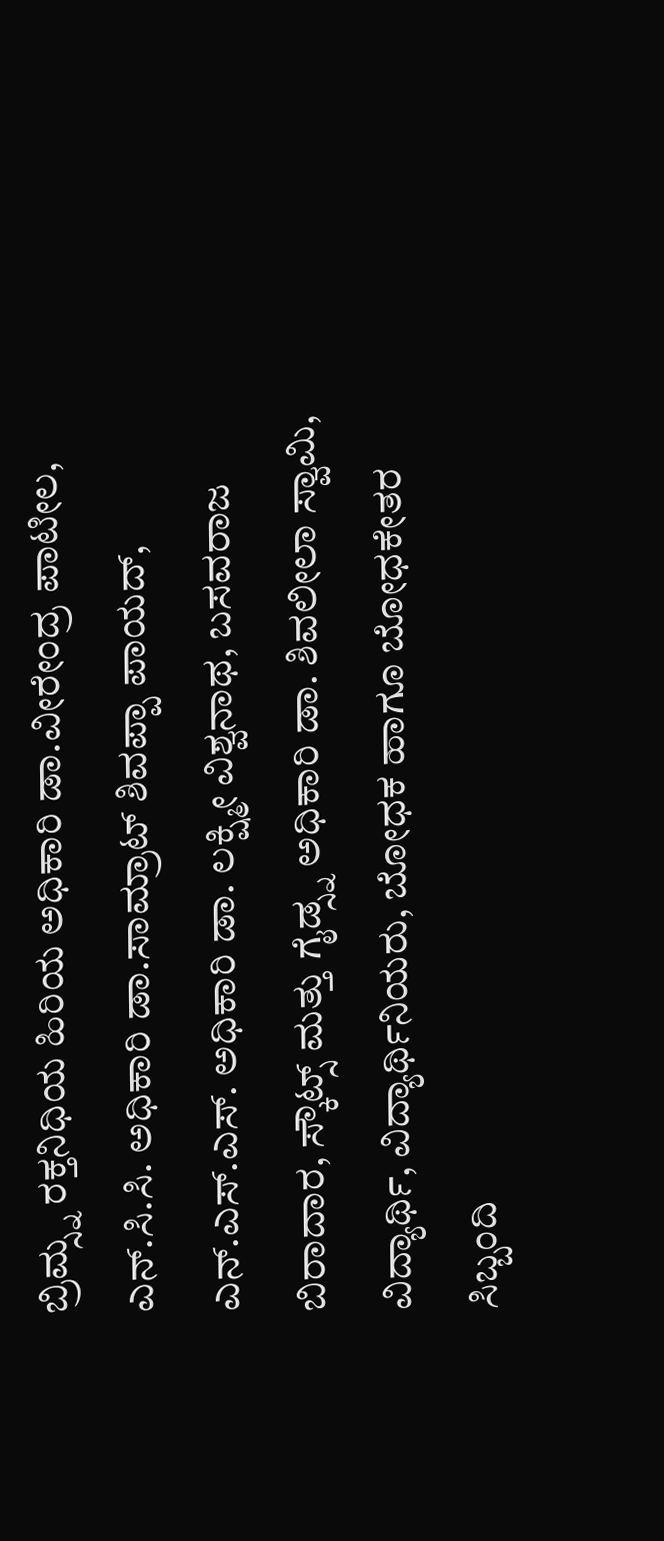ಬ್ರಿಮ್ಸ್ನ ರಕ್ತನಿಧಿಯ ಹಿರಿಯ ಅಧಿಕಾರಿ ಡಾ.ವೀರೇಂದ್ರ ಪಾಟೀಲ, ಎನ್.ಸಿ.ಸಿ. ಅಧಿಕಾರಿ ಡಾ.ಸಾಮ್ರಾಟ್ ಶಿವಪ್ಪಾ ಪಾಯದ್, ಎನ್.ಎಸ್.ಎಸ್. ಅಧಿಕಾರಿ ಡಾ. ಲಕ್ಷ್ಮೀ ವಿಶ್ವನಾಥ, ಬಸವರಾಜ ಬಿರಾದಾರ, ಸ್ಕೌಟ್ಸ್ ಮತ್ತು ಗೈಡ್ಸ್ನ ಅಧಿಕಾರಿ ಡಾ. ಶಿವಲೀಲಾ ಸ್ವಾಮಿ, ವಿದ್ಯಾರ್ಥಿ, ವಿದ್ಯಾರ್ಥಿನಿಯರು, ಬೋಧಕ ಹಾಗೂ ಬೋಧಕೇತರ ಸಿಬ್ಬಂದಿ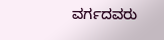ವರ್ಗದವರು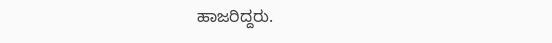ಹಾಜರಿದ್ದರು.